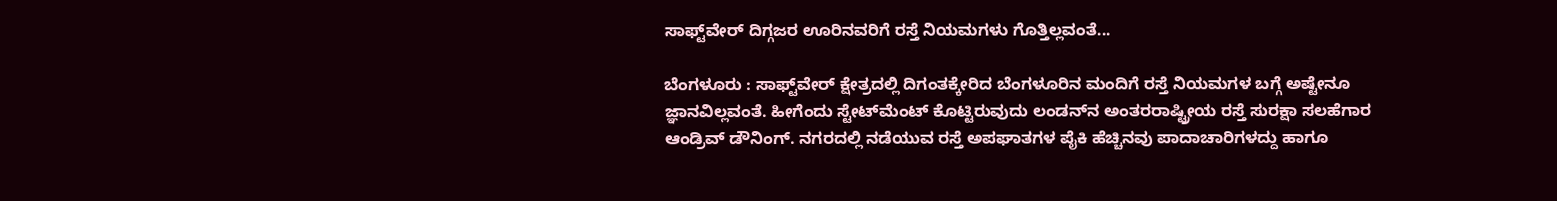ಸಾಫ್ಟ್‌ವೇರ್‌ ದಿಗ್ಗಜರ ಊರಿನವರಿಗೆ ರಸ್ತೆ ನಿಯಮಗಳು ಗೊತ್ತಿಲ್ಲವಂತೆ...

ಬೆಂಗಳೂರು : ಸಾಫ್ಟ್‌ವೇರ್‌ ಕ್ಷೇತ್ರದಲ್ಲಿ ದಿಗಂತಕ್ಕೇರಿದ ಬೆಂಗಳೂರಿನ ಮಂದಿಗೆ ರಸ್ತೆ ನಿಯಮಗಳ ಬಗ್ಗೆ ಅಷ್ಟೇನೂ ಜ್ಞಾನವಿಲ್ಲವಂತೆ. ಹೀಗೆಂದು ಸ್ಟೇಟ್‌ಮೆಂಟ್‌ ಕೊಟ್ಟಿರುವುದು ಲಂಡನ್‌ನ ಅಂತರರಾಷ್ಟ್ರೀಯ ರಸ್ತೆ ಸುರಕ್ಷಾ ಸಲಹೆಗಾರ ಆಂಡ್ರಿವ್‌ ಡೌನಿಂಗ್‌. ನಗರದಲ್ಲಿ ನಡೆಯುವ ರಸ್ತೆ ಅಪಘಾತಗಳ ಪೈಕಿ ಹೆಚ್ಚಿನವು ಪಾದಾಚಾರಿಗಳದ್ದು ಹಾಗೂ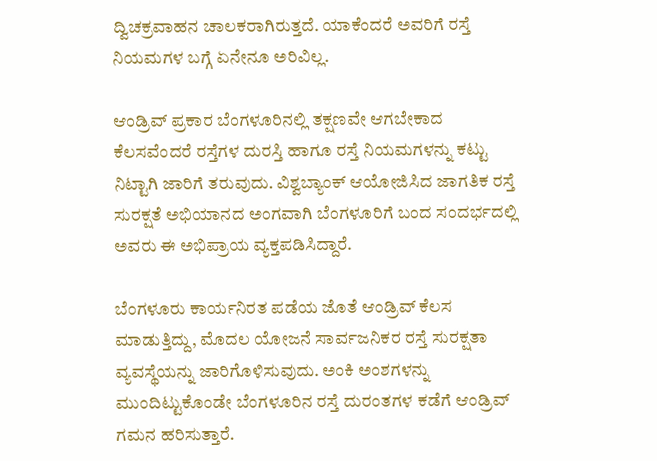ದ್ವಿಚಕ್ರವಾಹನ ಚಾಲಕರಾಗಿರುತ್ತದೆ. ಯಾಕೆಂದರೆ ಅವರಿಗೆ ರಸ್ತೆ ನಿಯಮಗಳ ಬಗ್ಗೆ ಏನೇನೂ ಅರಿವಿಲ್ಲ.

ಆಂಡ್ರಿವ್‌ ಪ್ರಕಾರ ಬೆಂಗಳೂರಿನಲ್ಲಿ ತಕ್ಷಣವೇ ಆಗಬೇಕಾದ ಕೆಲಸವೆಂದರೆ ರಸ್ತೆಗಳ ದುರಸ್ತಿ ಹಾಗೂ ರಸ್ತೆ ನಿಯಮಗಳನ್ನು ಕಟ್ಟು ನಿಟ್ಟಾಗಿ ಜಾರಿಗೆ ತರುವುದು. ವಿಶ್ವಬ್ಯಾಂಕ್‌ ಆಯೋಜಿಸಿದ ಜಾಗತಿಕ ರಸ್ತೆ ಸುರಕ್ಷತೆ ಅಭಿಯಾನದ ಅಂಗವಾಗಿ ಬೆಂಗಳೂರಿಗೆ ಬಂದ ಸಂದರ್ಭದಲ್ಲಿ ಅವರು ಈ ಅಭಿಪ್ರಾಯ ವ್ಯಕ್ತಪಡಿಸಿದ್ದಾರೆ.

ಬೆಂಗಳೂರು ಕಾರ್ಯನಿರತ ಪಡೆಯ ಜೊತೆ ಆಂಡ್ರಿವ್‌ ಕೆಲಸ ಮಾಡುತ್ತಿದ್ದು, ಮೊದಲ ಯೋಜನೆ ಸಾರ್ವಜನಿಕರ ರಸ್ತೆ ಸುರಕ್ಷತಾ ವ್ಯವಸ್ಥೆಯನ್ನು ಜಾರಿಗೊಳಿಸುವುದು. ಅಂಕಿ ಅಂಶಗಳನ್ನು ಮುಂದಿಟ್ಟುಕೊಂಡೇ ಬೆಂಗಳೂರಿನ ರಸ್ತೆ ದುರಂತಗಳ ಕಡೆಗೆ ಆಂಡ್ರಿವ್‌ ಗಮನ ಹರಿಸುತ್ತಾರೆ.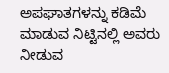ಅಪಘಾತಗಳನ್ನು ಕಡಿಮೆ ಮಾಡುವ ನಿಟ್ಟಿನಲ್ಲಿ ಅವರು ನೀಡುವ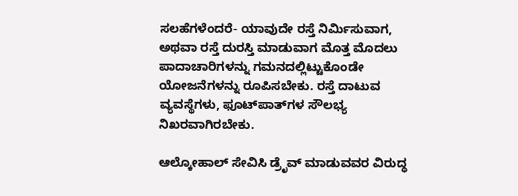ಸಲಹೆಗಳೆಂದರೆ- ಯಾವುದೇ ರಸ್ತೆ ನಿರ್ಮಿಸುವಾಗ, ಅಥವಾ ರಸ್ತೆ ದುರಸ್ತಿ ಮಾಡುವಾಗ ಮೊತ್ತ ಮೊದಲು ಪಾದಾಚಾರಿಗಳನ್ನು ಗಮನದಲ್ಲಿಟ್ಟುಕೊಂಡೇ ಯೋಜನೆಗಳನ್ನು ರೂಪಿಸಬೇಕು. ರಸ್ತೆ ದಾಟುವ ವ್ಯವಸ್ಥೆಗಳು, ಫೂಟ್‌ಪಾತ್‌ಗಳ ಸೌಲಭ್ಯ ನಿಖರವಾಗಿರಬೇಕು.

ಆಲ್ಕೋಹಾಲ್‌ ಸೇವಿಸಿ ಡ್ರೆೃವ್‌ ಮಾಡುವವರ ವಿರುದ್ಧ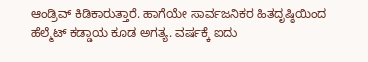ಆಂಡ್ರಿವ್‌ ಕಿಡಿಕಾರುತ್ತಾರೆ. ಹಾಗೆಯೇ ಸಾರ್ವಜನಿಕರ ಹಿತದೃಷ್ಠಿಯಿಂದ ಹೆಲ್ಮೆಟ್‌ ಕಡ್ಡಾಯ ಕೂಡ ಅಗತ್ಯ. ವರ್ಷಕ್ಕೆ ಐದು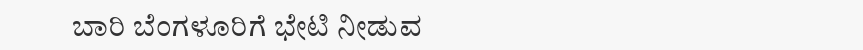ಬಾರಿ ಬೆಂಗಳೂರಿಗೆ ಭೇಟಿ ನೀಡುವ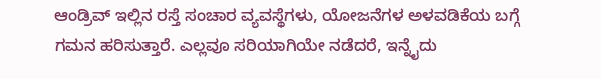ಆಂಡ್ರಿವ್‌ ಇಲ್ಲಿನ ರಸ್ತೆ ಸಂಚಾರ ವ್ಯವಸ್ಥೆಗಳು, ಯೋಜನೆಗಳ ಅಳವಡಿಕೆಯ ಬಗ್ಗೆ ಗಮನ ಹರಿಸುತ್ತಾರೆ. ಎಲ್ಲವೂ ಸರಿಯಾಗಿಯೇ ನಡೆದರೆ, ಇನ್ನೈದು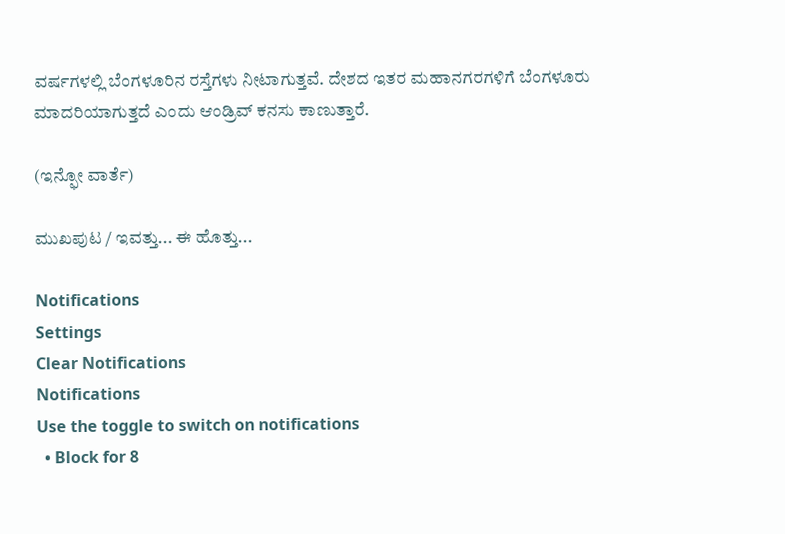ವರ್ಷಗಳಲ್ಲಿ ಬೆಂಗಳೂರಿನ ರಸ್ತೆಗಳು ನೀಟಾಗುತ್ತವೆ. ದೇಶದ ಇತರ ಮಹಾನಗರಗಳಿಗೆ ಬೆಂಗಳೂರು ಮಾದರಿಯಾಗುತ್ತದೆ ಎಂದು ಆಂಡ್ರಿವ್‌ ಕನಸು ಕಾಣುತ್ತಾರೆ.

(ಇನ್ಫೋ ವಾರ್ತೆ)

ಮುಖಪುಟ / ಇವತ್ತು... ಈ ಹೊತ್ತು...

Notifications
Settings
Clear Notifications
Notifications
Use the toggle to switch on notifications
  • Block for 8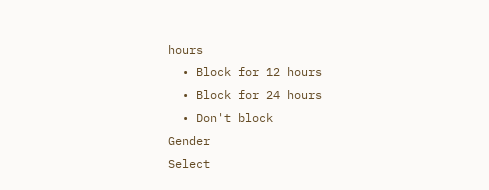hours
  • Block for 12 hours
  • Block for 24 hours
  • Don't block
Gender
Select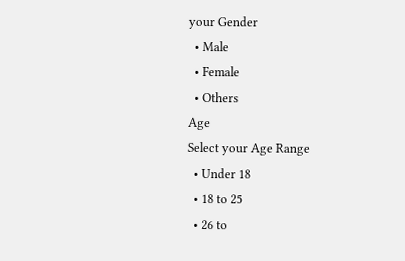your Gender
  • Male
  • Female
  • Others
Age
Select your Age Range
  • Under 18
  • 18 to 25
  • 26 to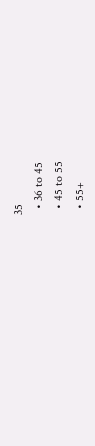35
  • 36 to 45
  • 45 to 55
  • 55+